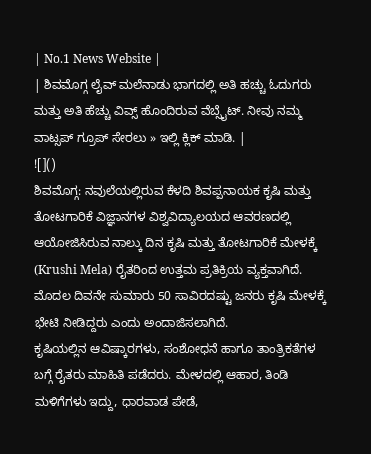| No.1 News Website |
| ಶಿವಮೊಗ್ಗ ಲೈವ್ ಮಲೆನಾಡು ಭಾಗದಲ್ಲಿ ಅತಿ ಹಚ್ಚು ಓದುಗರು ಮತ್ತು ಅತಿ ಹೆಚ್ಚು ವಿವ್ಸ್ ಹೊಂದಿರುವ ವೆಬ್ಸೈಟ್. ನೀವು ನಮ್ಮ ವಾಟ್ಸಪ್ ಗ್ರೂಪ್ ಸೇರಲು » ಇಲ್ಲಿ ಕ್ಲಿಕ್ ಮಾಡಿ. |
![]()
ಶಿವಮೊಗ್ಗ: ನವುಲೆಯಲ್ಲಿರುವ ಕೆಳದಿ ಶಿವಪ್ಪನಾಯಕ ಕೃಷಿ ಮತ್ತು ತೋಟಗಾರಿಕೆ ವಿಜ್ಞಾನಗಳ ವಿಶ್ವವಿದ್ಯಾಲಯದ ಆವರಣದಲ್ಲಿ ಆಯೋಜಿಸಿರುವ ನಾಲ್ಕು ದಿನ ಕೃಷಿ ಮತ್ತು ತೋಟಗಾರಿಕೆ ಮೇಳಕ್ಕೆ (Krushi Mela) ರೈತರಿಂದ ಉತ್ತಮ ಪ್ರತಿಕ್ರಿಯ ವ್ಯಕ್ತವಾಗಿದೆ. ಮೊದಲ ದಿವನೇ ಸುಮಾರು 50 ಸಾವಿರದಷ್ಟು ಜನರು ಕೃಷಿ ಮೇಳಕ್ಕೆ ಭೇಟಿ ನೀಡಿದ್ದರು ಎಂದು ಅಂದಾಜಿಸಲಾಗಿದೆ.
ಕೃಷಿಯಲ್ಲಿನ ಆವಿಷ್ಕಾರಗಳು, ಸಂಶೋಧನೆ ಹಾಗೂ ತಾಂತ್ರಿಕತೆಗಳ ಬಗ್ಗೆ ರೈತರು ಮಾಹಿತಿ ಪಡೆದರು. ಮೇಳದಲ್ಲಿ ಆಹಾರ, ತಿಂಡಿ ಮಳಿಗೆಗಳು ಇದ್ದು, ಧಾರವಾಡ ಪೇಡೆ,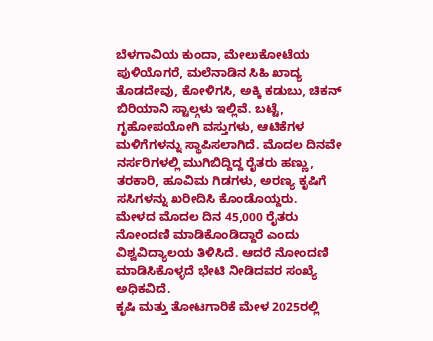ಬೆಳಗಾವಿಯ ಕುಂದಾ, ಮೇಲುಕೋಟೆಯ ಪುಳಿಯೊಗರೆ, ಮಲೆನಾಡಿನ ಸಿಹಿ ಖಾದ್ಯ ತೊಡದೇವು, ಕೋಳಿಗಸಿ, ಅಕ್ಕಿ ಕಡುಬು, ಚಿಕನ್ ಬಿರಿಯಾನಿ ಸ್ಟಾಲ್ಗಳು ಇಲ್ಲಿವೆ. ಬಟ್ಟೆ, ಗೃಹೋಪಯೋಗಿ ವಸ್ತುಗಳು, ಆಟಿಕೆಗಳ ಮಳಿಗೆಗಳನ್ನು ಸ್ಥಾಪಿಸಲಾಗಿದೆ. ಮೊದಲ ದಿನವೇ ನರ್ಸರಿಗಳಲ್ಲಿ ಮುಗಿಬಿದ್ದಿದ್ದ ರೈತರು ಹಣ್ಣು, ತರಕಾರಿ, ಹೂವಿಮ ಗಿಡಗಳು, ಅರಣ್ಯ ಕೃಷಿಗೆ ಸಸಿಗಳನ್ನು ಖರೀದಿಸಿ ಕೊಂಡೊಯ್ದರು.
ಮೇಳದ ಮೊದಲ ದಿನ 45,000 ರೈತರು ನೋಂದಣಿ ಮಾಡಿಕೊಂಡಿದ್ದಾರೆ ಎಂದು ವಿಶ್ವವಿದ್ಯಾಲಯ ತಿಳಿಸಿದೆ. ಆದರೆ ನೋಂದಣಿ ಮಾಡಿಸಿಕೊಳ್ಳದೆ ಭೇಟಿ ನೀಡಿದವರ ಸಂಖ್ಯೆ ಅಧಿಕವಿದೆ.
ಕೃಷಿ ಮತ್ತು ತೋಟಗಾರಿಕೆ ಮೇಳ 2025ರಲ್ಲಿ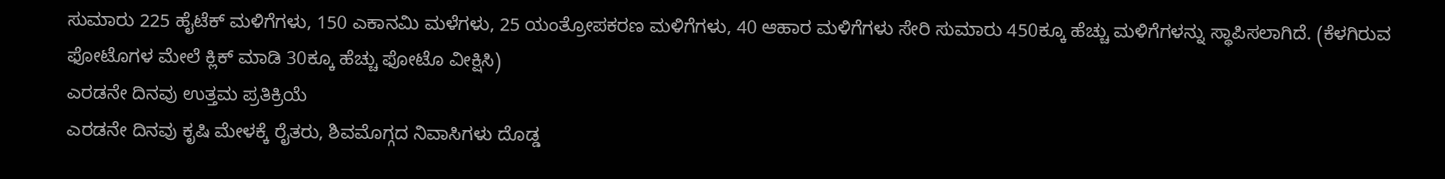ಸುಮಾರು 225 ಹೈಟೆಕ್ ಮಳಿಗೆಗಳು, 150 ಎಕಾನಮಿ ಮಳೆಗಳು, 25 ಯಂತ್ರೋಪಕರಣ ಮಳಿಗೆಗಳು, 40 ಆಹಾರ ಮಳಿಗೆಗಳು ಸೇರಿ ಸುಮಾರು 450ಕ್ಕೂ ಹೆಚ್ಚು ಮಳಿಗೆಗಳನ್ನು ಸ್ಥಾಪಿಸಲಾಗಿದೆ. (ಕೆಳಗಿರುವ ಫೋಟೊಗಳ ಮೇಲೆ ಕ್ಲಿಕ್ ಮಾಡಿ 30ಕ್ಕೂ ಹೆಚ್ಚು ಫೋಟೊ ವೀಕ್ಷಿಸಿ)
ಎರಡನೇ ದಿನವು ಉತ್ತಮ ಪ್ರತಿಕ್ರಿಯೆ
ಎರಡನೇ ದಿನವು ಕೃಷಿ ಮೇಳಕ್ಕೆ ರೈತರು, ಶಿವಮೊಗ್ಗದ ನಿವಾಸಿಗಳು ದೊಡ್ಡ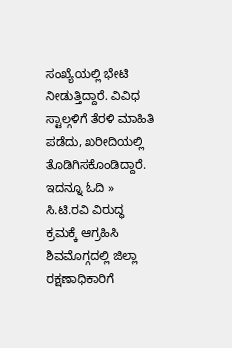ಸಂಖ್ಯೆಯಲ್ಲಿ ಭೇಟಿ ನೀಡುತ್ತಿದ್ದಾರೆ. ವಿವಿಧ ಸ್ಟಾಲ್ಗಳಿಗೆ ತೆರಳಿ ಮಾಹಿತಿ ಪಡೆದು, ಖರೀದಿಯಲ್ಲಿ ತೊಡಿಗಿಸಕೊಂಡಿದ್ದಾರೆ.
ಇದನ್ನೂ ಓದಿ » ಸಿ.ಟಿ.ರವಿ ವಿರುದ್ಧ ಕ್ರಮಕ್ಕೆ ಆಗ್ರಹಿಸಿ ಶಿವಮೊಗ್ಗದಲ್ಲಿ ಜಿಲ್ಲಾ ರಕ್ಷಣಾಧಿಕಾರಿಗೆ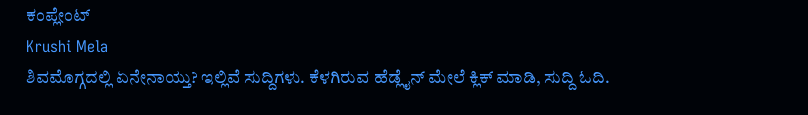ಕಂಪ್ಲೇಂಟ್
Krushi Mela
ಶಿವಮೊಗ್ಗದಲ್ಲಿ ಏನೇನಾಯ್ತು? ಇಲ್ಲಿವೆ ಸುದ್ದಿಗಳು. ಕೆಳಗಿರುವ ಹೆಡ್ಲೈನ್ ಮೇಲೆ ಕ್ಲಿಕ್ ಮಾಡಿ, ಸುದ್ದಿ ಓದಿ.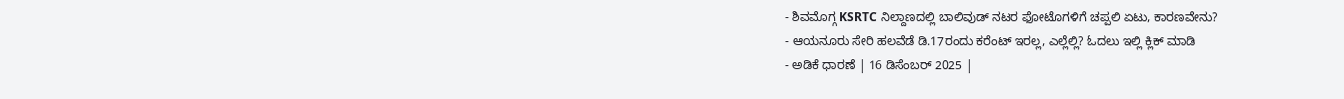- ಶಿವಮೊಗ್ಗ KSRTC ನಿಲ್ದಾಣದಲ್ಲಿ ಬಾಲಿವುಡ್ ನಟರ ಫೋಟೊಗಳಿಗೆ ಚಪ್ಪಲಿ ಏಟು, ಕಾರಣವೇನು?
- ಆಯನೂರು ಸೇರಿ ಹಲವೆಡೆ ಡಿ.17ರಂದು ಕರೆಂಟ್ ಇರಲ್ಲ, ಎಲ್ಲೆಲ್ಲಿ? ಓದಲು ಇಲ್ಲಿ ಕ್ಲಿಕ್ ಮಾಡಿ
- ಅಡಿಕೆ ಧಾರಣೆ | 16 ಡಿಸೆಂಬರ್ 2025 |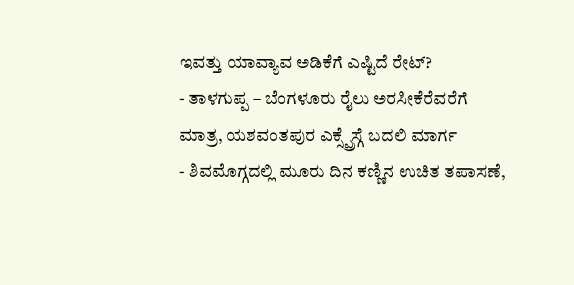ಇವತ್ತು ಯಾವ್ಯಾವ ಅಡಿಕೆಗೆ ಎಷ್ಟಿದೆ ರೇಟ್?
- ತಾಳಗುಪ್ಪ – ಬೆಂಗಳೂರು ರೈಲು ಅರಸೀಕೆರೆವರೆಗೆ ಮಾತ್ರ, ಯಶವಂತಪುರ ಎಕ್ಸ್ಪ್ರೆಸ್ಗೆ ಬದಲಿ ಮಾರ್ಗ
- ಶಿವಮೊಗ್ಗದಲ್ಲಿ ಮೂರು ದಿನ ಕಣ್ಣಿನ ಉಚಿತ ತಪಾಸಣೆ,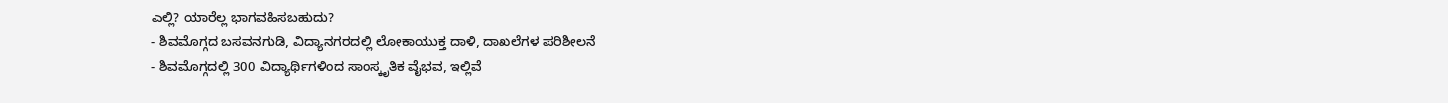ಎಲ್ಲಿ? ಯಾರೆಲ್ಲ ಭಾಗವಹಿಸಬಹುದು?
- ಶಿವಮೊಗ್ಗದ ಬಸವನಗುಡಿ, ವಿದ್ಯಾನಗರದಲ್ಲಿ ಲೋಕಾಯುಕ್ತ ದಾಳಿ, ದಾಖಲೆಗಳ ಪರಿಶೀಲನೆ
- ಶಿವಮೊಗ್ಗದಲ್ಲಿ 300 ವಿದ್ಯಾರ್ಥಿಗಳಿಂದ ಸಾಂಸ್ಕೃತಿಕ ವೈಭವ, ಇಲ್ಲಿವೆ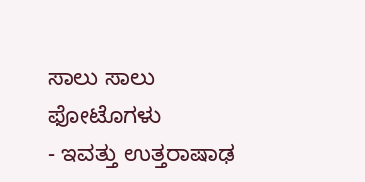ಸಾಲು ಸಾಲು ಫೋಟೊಗಳು
- ಇವತ್ತು ಉತ್ತರಾಷಾಢ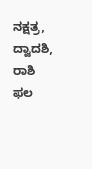ನಕ್ಷತ್ರ, ದ್ವಾದಶಿ, ರಾಶಿ ಫಲ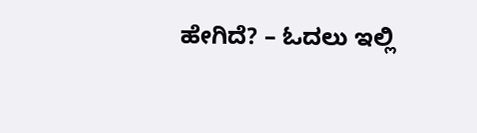ಹೇಗಿದೆ? – ಓದಲು ಇಲ್ಲಿ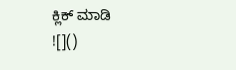ಕ್ಲಿಕ್ ಮಾಡಿ
![]()